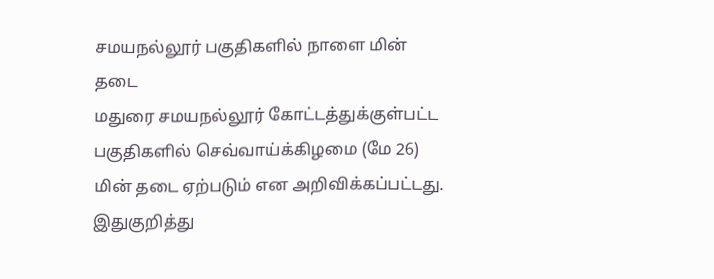சமயநல்லூர் பகுதிகளில் நாளை மின் தடை
மதுரை சமயநல்லூர் கோட்டத்துக்குள்பட்ட பகுதிகளில் செவ்வாய்க்கிழமை (மே 26) மின் தடை ஏற்படும் என அறிவிக்கப்பட்டது.
இதுகுறித்து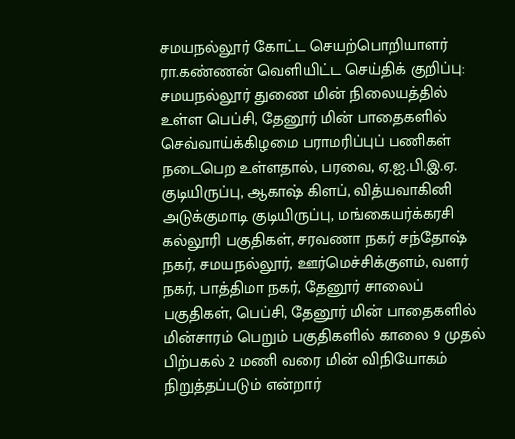சமயநல்லூர் கோட்ட செயற்பொறியாளர் ரா.கண்ணன் வெளியிட்ட செய்திக் குறிப்பு:
சமயநல்லூர் துணை மின் நிலையத்தில் உள்ள பெப்சி, தேனூர் மின் பாதைகளில் செவ்வாய்க்கிழமை பராமரிப்புப் பணிகள் நடைபெற உள்ளதால், பரவை, ஏ.ஐ.பி.இ.ஏ. குடியிருப்பு, ஆகாஷ் கிளப், வித்யவாகினி அடுக்குமாடி குடியிருப்பு, மங்கையர்க்கரசி கல்லூரி பகுதிகள், சரவணா நகர் சந்தோஷ் நகர், சமயநல்லூர், ஊர்மெச்சிக்குளம், வளர் நகர், பாத்திமா நகர், தேனூர் சாலைப் பகுதிகள், பெப்சி, தேனூர் மின் பாதைகளில் மின்சாரம் பெறும் பகுதிகளில் காலை 9 முதல் பிற்பகல் 2 மணி வரை மின் விநியோகம் நிறுத்தப்படும் என்றார்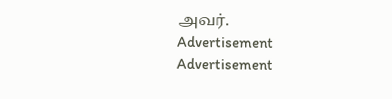அவர்.
Advertisement
Advertisement